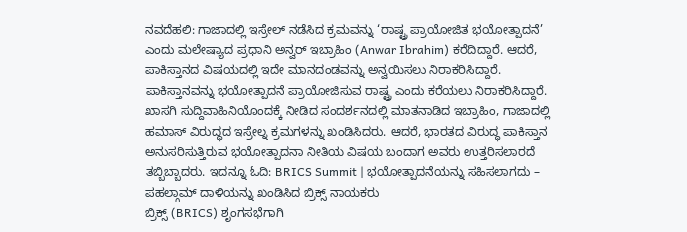ನವದೆಹಲಿ: ಗಾಜಾದಲ್ಲಿ ಇಸ್ರೇಲ್ ನಡೆಸಿದ ಕ್ರಮವನ್ನು ‘ರಾಷ್ಟ್ರ ಪ್ರಾಯೋಜಿತ ಭಯೋತ್ಪಾದನೆ’ ಎಂದು ಮಲೇಷ್ಯಾದ ಪ್ರಧಾನಿ ಅನ್ವರ್ ಇಬ್ರಾಹಿಂ (Anwar Ibrahim) ಕರೆದಿದ್ದಾರೆ. ಆದರೆ, ಪಾಕಿಸ್ತಾನದ ವಿಷಯದಲ್ಲಿ ಇದೇ ಮಾನದಂಡವನ್ನು ಅನ್ವಯಿಸಲು ನಿರಾಕರಿಸಿದ್ದಾರೆ. ಪಾಕಿಸ್ತಾನವನ್ನು ಭಯೋತ್ಪಾದನೆ ಪ್ರಾಯೋಜಿಸುವ ರಾಷ್ಟ್ರ ಎಂದು ಕರೆಯಲು ನಿರಾಕರಿಸಿದ್ದಾರೆ.
ಖಾಸಗಿ ಸುದ್ದಿವಾಹಿನಿಯೊಂದಕ್ಕೆ ನೀಡಿದ ಸಂದರ್ಶನದಲ್ಲಿ ಮಾತನಾಡಿದ ಇಬ್ರಾಹಿಂ, ಗಾಜಾದಲ್ಲಿ ಹಮಾಸ್ ವಿರುದ್ಧದ ಇಸ್ರೇಲ್ನ ಕ್ರಮಗಳನ್ನು ಖಂಡಿಸಿದರು. ಆದರೆ, ಭಾರತದ ವಿರುದ್ಧ ಪಾಕಿಸ್ತಾನ ಅನುಸರಿಸುತ್ತಿರುವ ಭಯೋತ್ಪಾದನಾ ನೀತಿಯ ವಿಷಯ ಬಂದಾಗ ಅವರು ಉತ್ತರಿಸಲಾರದೆ ತಬ್ಬಿಬ್ಬಾದರು. ಇದನ್ನೂ ಓದಿ: BRICS Summit | ಭಯೋತ್ಪಾದನೆಯನ್ನು ಸಹಿಸಲಾಗದು – ಪಹಲ್ಗಾಮ್ ದಾಳಿಯನ್ನು ಖಂಡಿಸಿದ ಬ್ರಿಕ್ಸ್ ನಾಯಕರು
ಬ್ರಿಕ್ಸ್ (BRICS) ಶೃಂಗಸಭೆಗಾಗಿ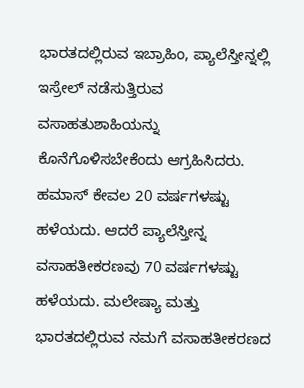ಭಾರತದಲ್ಲಿರುವ ಇಬ್ರಾಹಿಂ, ಪ್ಯಾಲೆಸ್ತೀನ್ನಲ್ಲಿ ಇಸ್ರೇಲ್ ನಡೆಸುತ್ತಿರುವ ವಸಾಹತುಶಾಹಿಯನ್ನು ಕೊನೆಗೊಳಿಸಬೇಕೆಂದು ಆಗ್ರಹಿಸಿದರು.
ಹಮಾಸ್ ಕೇವಲ 20 ವರ್ಷಗಳಷ್ಟು ಹಳೆಯದು. ಆದರೆ ಪ್ಯಾಲೆಸ್ತೀನ್ನ ವಸಾಹತೀಕರಣವು 70 ವರ್ಷಗಳಷ್ಟು ಹಳೆಯದು. ಮಲೇಷ್ಯಾ ಮತ್ತು ಭಾರತದಲ್ಲಿರುವ ನಮಗೆ ವಸಾಹತೀಕರಣದ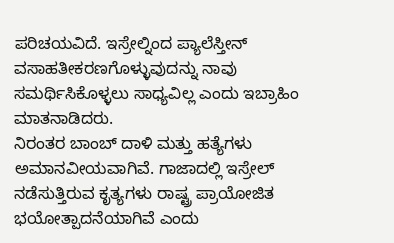ಪರಿಚಯವಿದೆ. ಇಸ್ರೇಲ್ನಿಂದ ಪ್ಯಾಲೆಸ್ತೀನ್ ವಸಾಹತೀಕರಣಗೊಳ್ಳುವುದನ್ನು ನಾವು ಸಮರ್ಥಿಸಿಕೊಳ್ಳಲು ಸಾಧ್ಯವಿಲ್ಲ ಎಂದು ಇಬ್ರಾಹಿಂ ಮಾತನಾಡಿದರು.
ನಿರಂತರ ಬಾಂಬ್ ದಾಳಿ ಮತ್ತು ಹತ್ಯೆಗಳು ಅಮಾನವೀಯವಾಗಿವೆ. ಗಾಜಾದಲ್ಲಿ ಇಸ್ರೇಲ್ ನಡೆಸುತ್ತಿರುವ ಕೃತ್ಯಗಳು ರಾಷ್ಟ್ರ ಪ್ರಾಯೋಜಿತ ಭಯೋತ್ಪಾದನೆಯಾಗಿವೆ ಎಂದು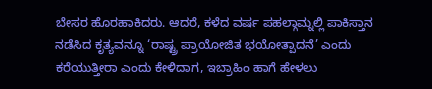ಬೇಸರ ಹೊರಹಾಕಿದರು. ಆದರೆ, ಕಳೆದ ವರ್ಷ ಪಹಲ್ಗಾಮ್ನಲ್ಲಿ ಪಾಕಿಸ್ತಾನ ನಡೆಸಿದ ಕೃತ್ಯವನ್ನೂ ‘ರಾಷ್ಟ್ರ ಪ್ರಾಯೋಜಿತ ಭಯೋತ್ಪಾದನೆ’ ಎಂದು ಕರೆಯುತ್ತೀರಾ ಎಂದು ಕೇಳಿದಾಗ, ಇಬ್ರಾಹಿಂ ಹಾಗೆ ಹೇಳಲು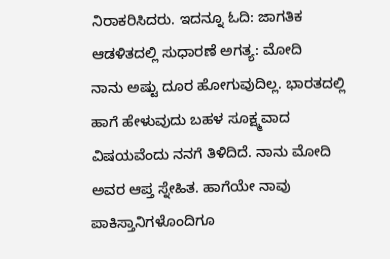ನಿರಾಕರಿಸಿದರು. ಇದನ್ನೂ ಓದಿ: ಜಾಗತಿಕ ಆಡಳಿತದಲ್ಲಿ ಸುಧಾರಣೆ ಅಗತ್ಯ: ಮೋದಿ
ನಾನು ಅಷ್ಟು ದೂರ ಹೋಗುವುದಿಲ್ಲ. ಭಾರತದಲ್ಲಿ ಹಾಗೆ ಹೇಳುವುದು ಬಹಳ ಸೂಕ್ಷ್ಮವಾದ ವಿಷಯವೆಂದು ನನಗೆ ತಿಳಿದಿದೆ. ನಾನು ಮೋದಿ ಅವರ ಆಪ್ತ ಸ್ನೇಹಿತ. ಹಾಗೆಯೇ ನಾವು ಪಾಕಿಸ್ತಾನಿಗಳೊಂದಿಗೂ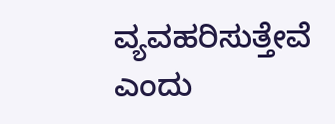ವ್ಯವಹರಿಸುತ್ತೇವೆ ಎಂದು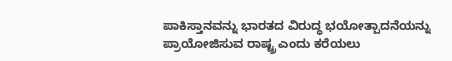ಪಾಕಿಸ್ತಾನವನ್ನು ಭಾರತದ ವಿರುದ್ಧ ಭಯೋತ್ಪಾದನೆಯನ್ನು ಪ್ರಾಯೋಜಿಸುವ ರಾಷ್ಟ್ರ ಎಂದು ಕರೆಯಲು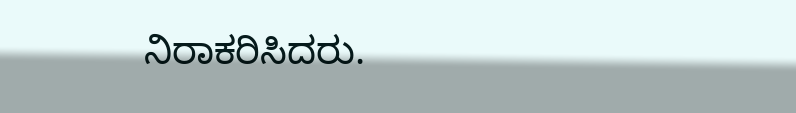ನಿರಾಕರಿಸಿದರು.